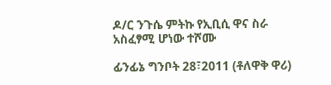ዶ/ር ንጉሴ ምትኩ የኢቢሲ ዋና ስራ አስፈፃሚ ሆነው ተሾሙ

ፊንፊኔ ግንቦት 28፣2011 (ቶለዋቅ ዋሪ)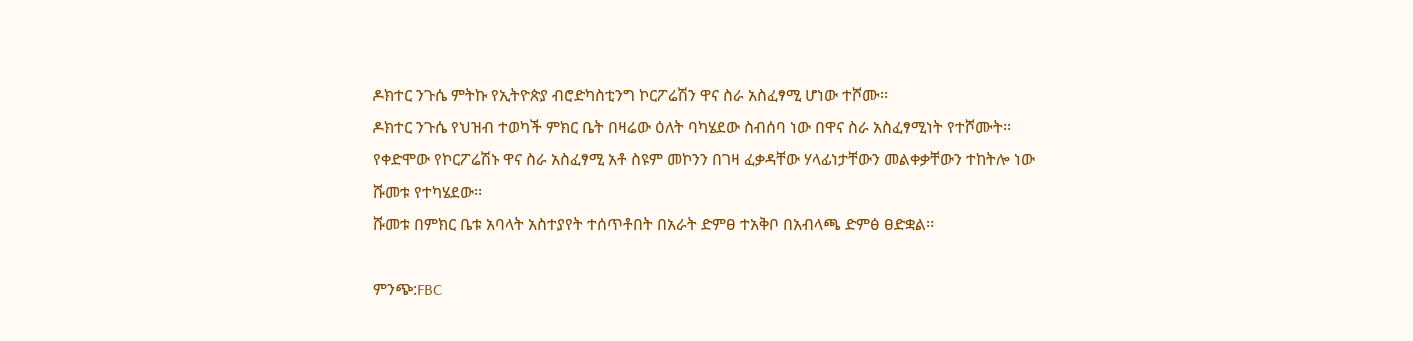ዶክተር ንጉሴ ምትኩ የኢትዮጵያ ብሮድካስቲንግ ኮርፖሬሽን ዋና ስራ አስፈፃሚ ሆነው ተሾሙ፡፡
ዶክተር ንጉሴ የህዝብ ተወካች ምክር ቤት በዛሬው ዕለት ባካሄደው ስብሰባ ነው በዋና ስራ አስፈፃሚነት የተሾሙት፡፡
የቀድሞው የኮርፖሬሽኑ ዋና ስራ አስፈፃሚ አቶ ስዩም መኮንን በገዛ ፈቃዳቸው ሃላፊነታቸውን መልቀቃቸውን ተከትሎ ነው ሹመቱ የተካሄደው፡፡
ሹመቱ በምክር ቤቱ አባላት አስተያየት ተሰጥቶበት በአራት ድምፀ ተአቅቦ በአብላጫ ድምፅ ፀድቋል፡፡

ምንጭ:FBC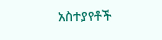አስተያየቶች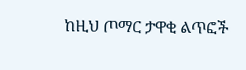ከዚህ ጦማር ታዋቂ ልጥፎች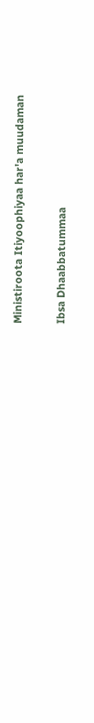Ministiroota Itiyoophiyaa har'a muudaman

Ibsa Dhaabbatummaa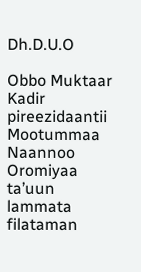Dh.D.U.O

Obbo Muktaar Kadir pireezidaantii Mootummaa Naannoo Oromiyaa ta’uun lammata filataman